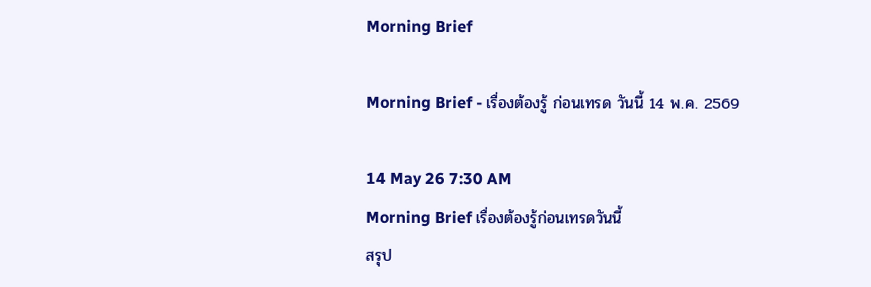Morning Brief

Morning Brief - เรื่องต้องรู้ ก่อนเทรด วันนี้ 14 พ.ค. 2569

14 May 26 7:30 AM
Morning Brief เรื่องต้องรู้ก่อนเทรดวันนี้
สรุป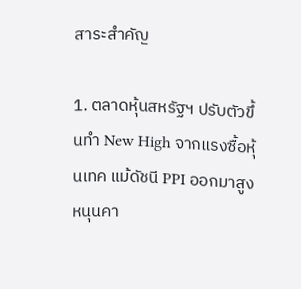สาระสำคัญ

1. ตลาดหุ้นสหรัฐฯ ปรับตัวขึ้นทำ New High จากแรงซื้อหุ้นเทค แม้ดัชนี PPI ออกมาสูงหนุนคา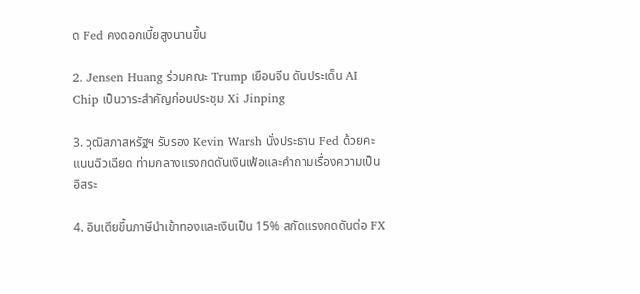ด Fed คงดอกเบี้ยสูงนานขึ้น

2. Jensen Huang ร่วมคณะ Trump เยือนจีน ดันประเด็น AI Chip เป็นวาระสำคัญก่อนประชุม Xi Jinping

3. วุฒิสภาสหรัฐฯ รับรอง Kevin Warsh นั่งประธาน Fed ด้วยคะแนนฉิวเฉียด ท่ามกลางแรงกดดันเงินเฟ้อและคำถามเรื่องความเป็นอิสระ

4. อินเดียขึ้นภาษีนำเข้าทองและเงินเป็น 15% สกัดแรงกดดันต่อ FX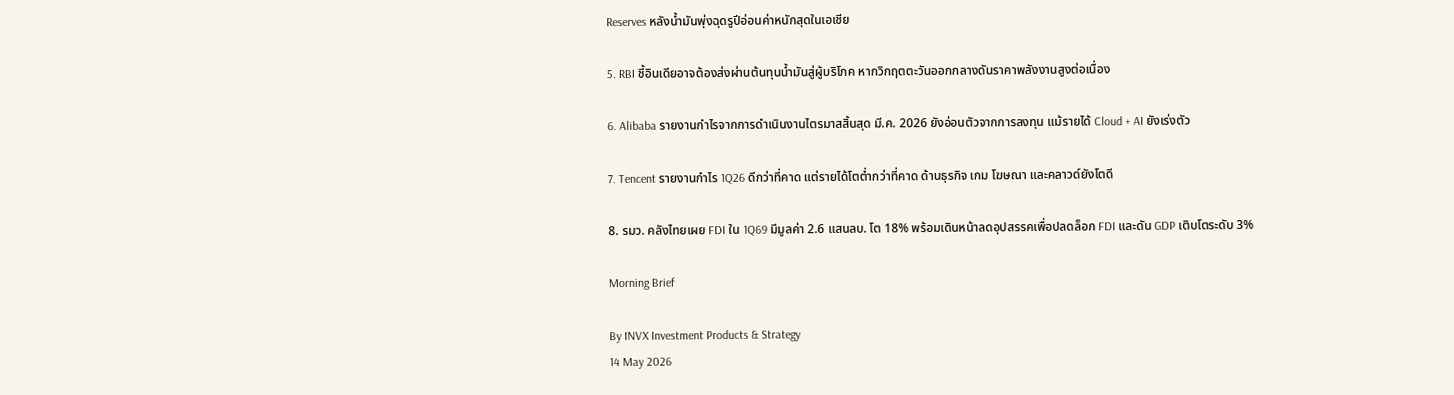Reserves หลังน้ำมันพุ่งฉุดรูปีอ่อนค่าหนักสุดในเอเชีย

5. RBI ชี้อินเดียอาจต้องส่งผ่านต้นทุนน้ำมันสู่ผู้บริโภค หากวิกฤตตะวันออกกลางดันราคาพลังงานสูงต่อเนื่อง

6. Alibaba รายงานกำไรจากการดำเนินงานไตรมาสสิ้นสุด มี.ค. 2026 ยังอ่อนตัวจากการลงทุน แม้รายได้ Cloud + AI ยังเร่งตัว

7. Tencent รายงานกำไร 1Q26 ดีกว่าที่คาด แต่รายได้โตต่ำกว่าที่คาด ด้านธุรกิจ เกม โฆษณา และคลาวด์ยังโตดี

8. รมว. คลังไทยเผย FDI ใน 1Q69 มีมูลค่า 2.6 แสนลบ. โต 18% พร้อมเดินหน้าลดอุปสรรคเพื่อปลดล็อก FDI และดัน GDP เติบโตระดับ 3%

Morning Brief

By INVX Investment Products & Strategy
14 May 2026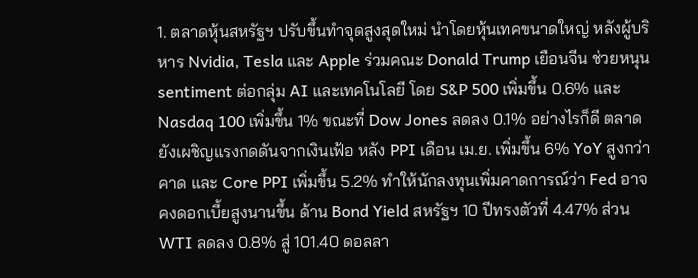1. ตลาดหุ้นสหรัฐฯ ปรับขึ้นทำจุดสูงสุดใหม่ นำโดยหุ้นเทคขนาดใหญ่ หลังผู้บริหาร Nvidia, Tesla และ Apple ร่วมคณะ Donald Trump เยือนจีน ช่วยหนุน sentiment ต่อกลุ่ม AI และเทคโนโลยี โดย S&P 500 เพิ่มขึ้น 0.6% และ Nasdaq 100 เพิ่มขึ้น 1% ขณะที่ Dow Jones ลดลง 0.1% อย่างไรก็ดี ตลาดยังเผชิญแรงกดดันจากเงินเฟ้อ หลัง PPI เดือน เม.ย. เพิ่มขึ้น 6% YoY สูงกว่าคาด และ Core PPI เพิ่มขึ้น 5.2% ทำให้นักลงทุนเพิ่มคาดการณ์ว่า Fed อาจคงดอกเบี้ยสูงนานขึ้น ด้าน Bond Yield สหรัฐฯ 10 ปีทรงตัวที่ 4.47% ส่วน WTI ลดลง 0.8% สู่ 101.40 ดอลลา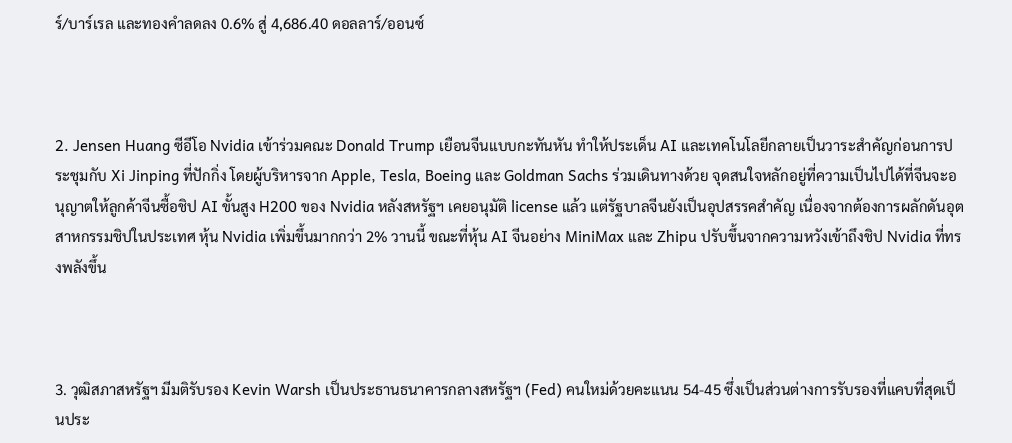ร์/บาร์เรล และทองคำลดลง 0.6% สู่ 4,686.40 ดอลลาร์/ออนซ์



2. Jensen Huang ซีอีโอ Nvidia เข้าร่วมคณะ Donald Trump เยือนจีนแบบกะทันหัน ทำให้ประเด็น AI และเทคโนโลยีกลายเป็นวาระสำคัญก่อนการประชุมกับ Xi Jinping ที่ปักกิ่ง โดยผู้บริหารจาก Apple, Tesla, Boeing และ Goldman Sachs ร่วมเดินทางด้วย จุดสนใจหลักอยู่ที่ความเป็นไปได้ที่จีนจะอนุญาตให้ลูกค้าจีนซื้อชิป AI ขั้นสูง H200 ของ Nvidia หลังสหรัฐฯ เคยอนุมัติ license แล้ว แต่รัฐบาลจีนยังเป็นอุปสรรคสำคัญ เนื่องจากต้องการผลักดันอุตสาหกรรมชิปในประเทศ หุ้น Nvidia เพิ่มขึ้นมากกว่า 2% วานนี้ ขณะที่หุ้น AI จีนอย่าง MiniMax และ Zhipu ปรับขึ้นจากความหวังเข้าถึงชิป Nvidia ที่ทรงพลังขึ้น



3. วุฒิสภาสหรัฐฯ มีมติรับรอง Kevin Warsh เป็นประธานธนาคารกลางสหรัฐฯ (Fed) คนใหม่ด้วยคะแนน 54-45 ซึ่งเป็นส่วนต่างการรับรองที่แคบที่สุดเป็นประ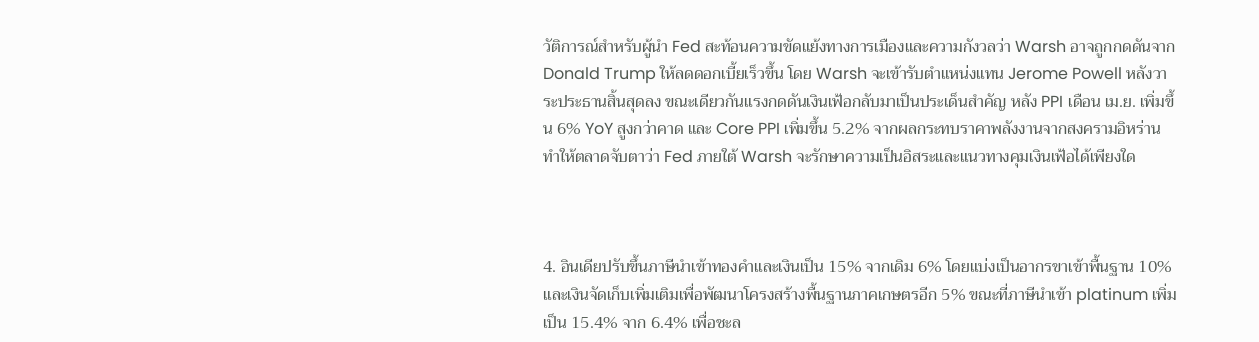วัติการณ์สำหรับผู้นำ Fed สะท้อนความขัดแย้งทางการเมืองและความกังวลว่า Warsh อาจถูกกดดันจาก Donald Trump ให้ลดดอกเบี้ยเร็วขึ้น โดย Warsh จะเข้ารับตำแหน่งแทน Jerome Powell หลังวาระประธานสิ้นสุดลง ขณะเดียวกันแรงกดดันเงินเฟ้อกลับมาเป็นประเด็นสำคัญ หลัง PPI เดือน เม.ย. เพิ่มขึ้น 6% YoY สูงกว่าคาด และ Core PPI เพิ่มขึ้น 5.2% จากผลกระทบราคาพลังงานจากสงครามอิหร่าน ทำให้ตลาดจับตาว่า Fed ภายใต้ Warsh จะรักษาความเป็นอิสระและแนวทางคุมเงินเฟ้อได้เพียงใด



4. อินเดียปรับขึ้นภาษีนำเข้าทองคำและเงินเป็น 15% จากเดิม 6% โดยแบ่งเป็นอากรขาเข้าพื้นฐาน 10% และเงินจัดเก็บเพิ่มเติมเพื่อพัฒนาโครงสร้างพื้นฐานภาคเกษตรอีก 5% ขณะที่ภาษีนำเข้า platinum เพิ่มเป็น 15.4% จาก 6.4% เพื่อชะล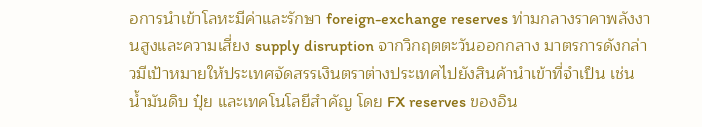อการนำเข้าโลหะมีค่าและรักษา foreign-exchange reserves ท่ามกลางราคาพลังงานสูงและความเสี่ยง supply disruption จากวิกฤตตะวันออกกลาง มาตรการดังกล่าวมีเป้าหมายให้ประเทศจัดสรรเงินตราต่างประเทศไปยังสินค้านำเข้าที่จำเป็น เช่น น้ำมันดิบ ปุ๋ย และเทคโนโลยีสำคัญ โดย FX reserves ของอิน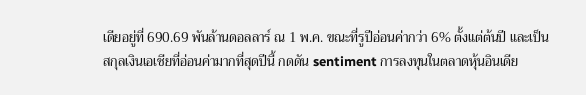เดียอยู่ที่ 690.69 พันล้านดอลลาร์ ณ 1 พ.ค. ขณะที่รูปีอ่อนค่ากว่า 6% ตั้งแต่ต้นปี และเป็นสกุลเงินเอเชียที่อ่อนค่ามากที่สุดปีนี้ กดดัน sentiment การลงทุนในตลาดหุ้นอินเดีย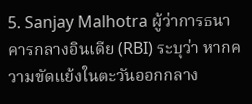5. Sanjay Malhotra ผู้ว่าการธนาคารกลางอินเดีย (RBI) ระบุว่า หากความขัดแย้งในตะวันออกกลาง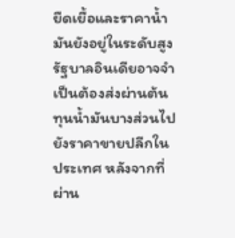ยืดเยื้อและราคาน้ำมันยังอยู่ในระดับสูง รัฐบาลอินเดียอาจจำเป็นต้องส่งผ่านต้นทุนน้ำมันบางส่วนไปยังราคาขายปลีกในประเทศ หลังจากที่ผ่าน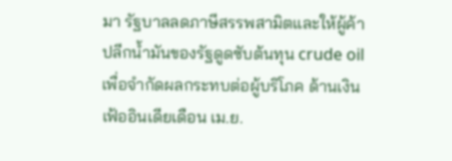มา รัฐบาลลดภาษีสรรพสามิตและให้ผู้ค้าปลีกน้ำมันของรัฐดูดซับต้นทุน crude oil เพื่อจำกัดผลกระทบต่อผู้บริโภค ด้านเงินเฟ้ออินเดียเดือน เม.ย.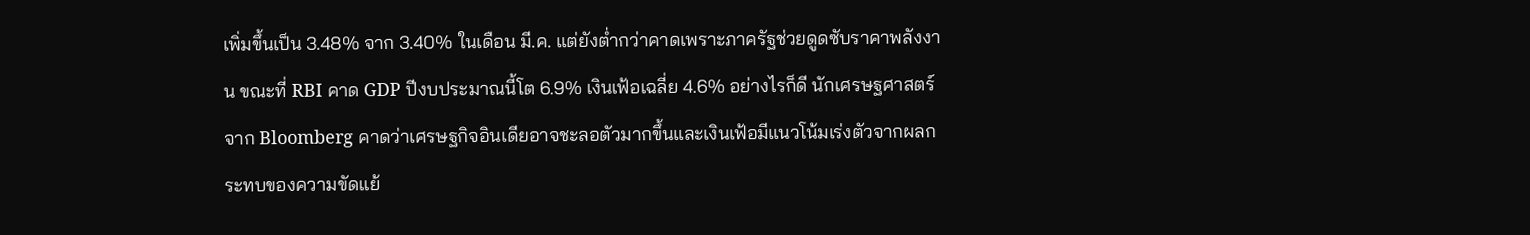เพิ่มขึ้นเป็น 3.48% จาก 3.40% ในเดือน มี.ค. แต่ยังต่ำกว่าคาดเพราะภาครัฐช่วยดูดซับราคาพลังงาน ขณะที่ RBI คาด GDP ปีงบประมาณนี้โต 6.9% เงินเฟ้อเฉลี่ย 4.6% อย่างไรก็ดี นักเศรษฐศาสตร์จาก Bloomberg คาดว่าเศรษฐกิจอินเดียอาจชะลอตัวมากขึ้นและเงินเฟ้อมีแนวโน้มเร่งตัวจากผลกระทบของความขัดแย้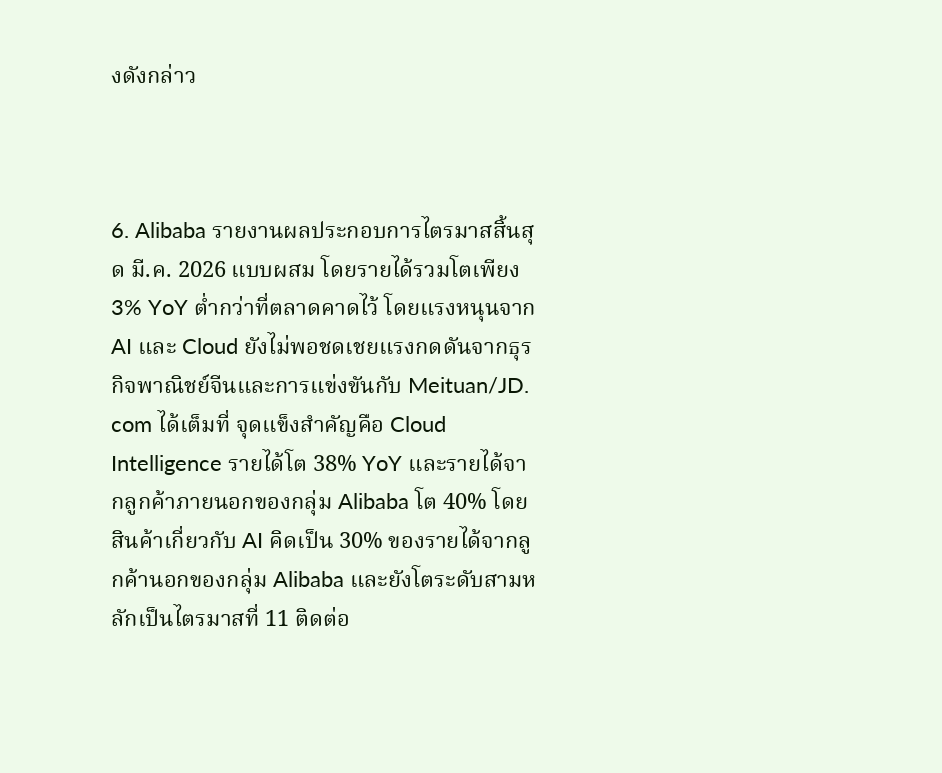งดังกล่าว



6. Alibaba รายงานผลประกอบการไตรมาสสิ้นสุด มี.ค. 2026 แบบผสม โดยรายได้รวมโตเพียง 3% YoY ต่ำกว่าที่ตลาดคาดไว้ โดยแรงหนุนจาก AI และ Cloud ยังไม่พอชดเชยแรงกดดันจากธุรกิจพาณิชย์จีนและการแข่งขันกับ Meituan/JD. com ได้เต็มที่ จุดแข็งสำคัญคือ Cloud Intelligence รายได้โต 38% YoY และรายได้จากลูกค้าภายนอกของกลุ่ม Alibaba โต 40% โดยสินค้าเกี่ยวกับ AI คิดเป็น 30% ของรายได้จากลูกค้านอกของกลุ่ม Alibaba และยังโตระดับสามหลักเป็นไตรมาสที่ 11 ติดต่อ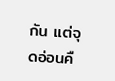กัน แต่จุดอ่อนคื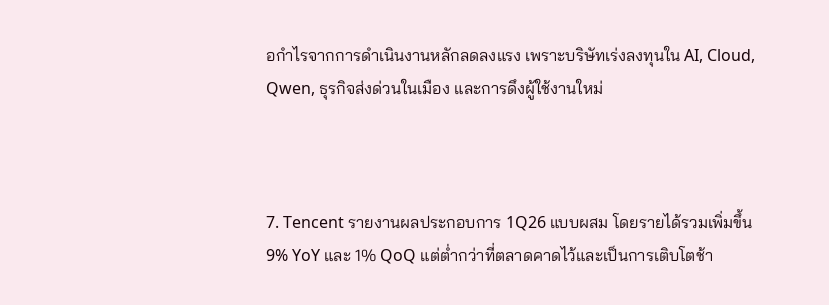อกำไรจากการดำเนินงานหลักลดลงแรง เพราะบริษัทเร่งลงทุนใน AI, Cloud, Qwen, ธุรกิจส่งด่วนในเมือง และการดึงผู้ใช้งานใหม่



7. Tencent รายงานผลประกอบการ 1Q26 แบบผสม โดยรายได้รวมเพิ่มขึ้น 9% YoY และ 1% QoQ แต่ต่ำกว่าที่ตลาดคาดไว้และเป็นการเติบโตช้า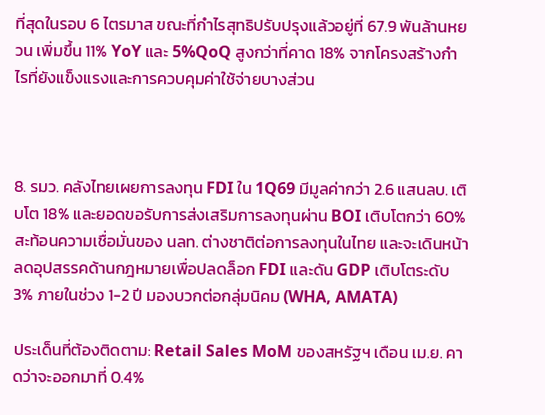ที่สุดในรอบ 6 ไตรมาส ขณะที่กำไรสุทธิปรับปรุงแล้วอยู่ที่ 67.9 พันล้านหยวน เพิ่มขึ้น 11% YoY และ 5%QoQ สูงกว่าที่คาด 18% จากโครงสร้างกำไรที่ยังแข็งแรงและการควบคุมค่าใช้จ่ายบางส่วน



8. รมว. คลังไทยเผยการลงทุน FDI ใน 1Q69 มีมูลค่ากว่า 2.6 แสนลบ. เติบโต 18% และยอดขอรับการส่งเสริมการลงทุนผ่าน BOI เติบโตกว่า 60% สะท้อนความเชื่อมั่นของ นลท. ต่างชาติต่อการลงทุนในไทย และจะเดินหน้าลดอุปสรรคด้านกฎหมายเพื่อปลดล็อก FDI และดัน GDP เติบโตระดับ 3% ภายในช่วง 1-2 ปี มองบวกต่อกลุ่มนิคม (WHA, AMATA)

ประเด็นที่ต้องติดตาม: Retail Sales MoM ของสหรัฐฯ เดือน เม.ย. คาดว่าจะออกมาที่ 0.4%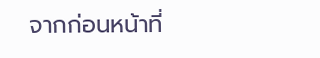จากก่อนหน้าที่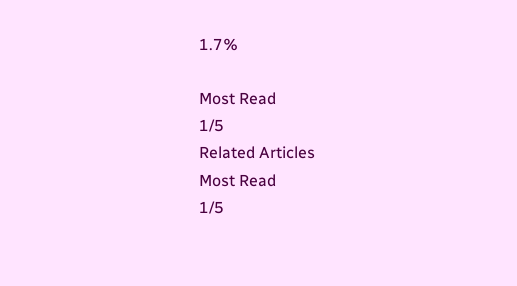1.7%

Most Read
1/5
Related Articles
Most Read
1/5